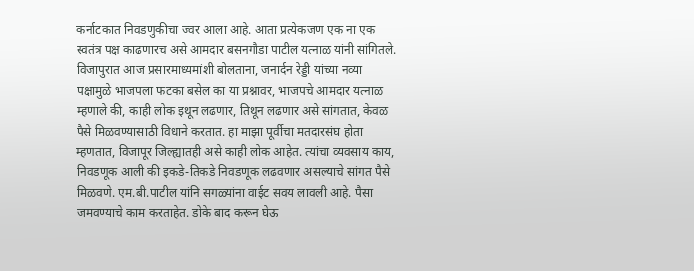कर्नाटकात निवडणुकीचा ज्वर आला आहे. आता प्रत्येकजण एक ना एक स्वतंत्र पक्ष काढणारच असे आमदार बसनगौडा पाटील यत्नाळ यांनी सांगितले.
विजापुरात आज प्रसारमाध्यमांशी बोलताना, जनार्दन रेड्डी यांच्या नव्या पक्षामुळे भाजपला फटका बसेल का या प्रश्नावर, भाजपचे आमदार यत्नाळ म्हणाले की, काही लोक इथून लढणार, तिथून लढणार असे सांगतात, केवळ पैसे मिळवण्यासाठी विधाने करतात. हा माझा पूर्वीचा मतदारसंघ होता म्हणतात, विजापूर जिल्ह्यातही असे काही लोक आहेत. त्यांचा व्यवसाय काय, निवडणूक आली की इकडे-तिकडे निवडणूक लढवणार असल्याचे सांगत पैसे मिळवणे. एम.बी.पाटील यांनि सगळ्यांना वाईट सवय लावली आहे. पैसा जमवण्याचे काम करताहेत. डोके बाद करून घेऊ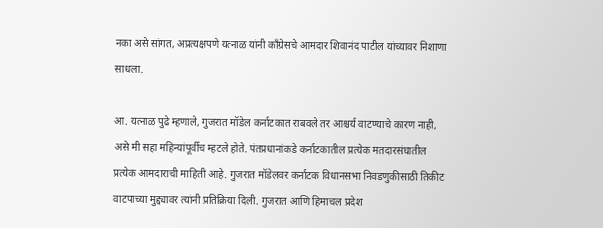नका असे सांगत, अप्रत्यक्षपणे यत्नाळ यांनी काँग्रेसचे आमदार शिवानंद पाटील यांच्यावर निशाणा साधला.

आ. यत्नाळ पुढे म्हणाले, गुजरात मॉडेल कर्नाटकात राबवले तर आश्चर्य वाटण्याचे कारण नाही, असे मी सहा महिन्यांपूर्वीच म्हटले होते. पंतप्रधानांकडे कर्नाटकातील प्रत्येक मतदारसंघातील प्रत्येक आमदाराची माहिती आहे. गुजरात मॉडेलवर कर्नाटक विधानसभा निवडणुकीसाठी तिकीट वाटपाच्या मुद्द्यावर त्यांनी प्रतिक्रिया दिली. गुजरात आणि हिमाचल प्रदेश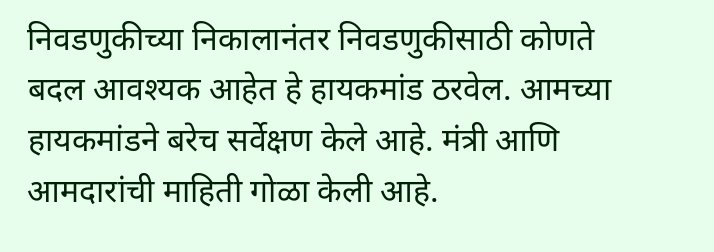निवडणुकीच्या निकालानंतर निवडणुकीसाठी कोणते बदल आवश्यक आहेत हे हायकमांड ठरवेल. आमच्या हायकमांडने बरेच सर्वेक्षण केले आहे. मंत्री आणि आमदारांची माहिती गोळा केली आहे.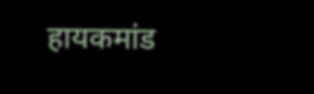हायकमांड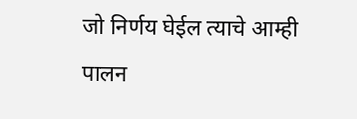जो निर्णय घेईल त्याचे आम्ही पालन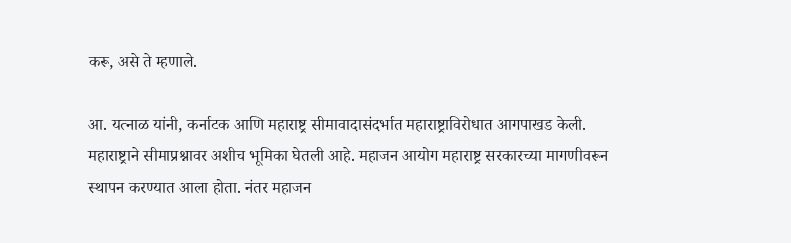करू, असे ते म्हणाले.

आ. यत्नाळ यांनी, कर्नाटक आणि महाराष्ट्र सीमावादासंदर्भात महाराष्ट्राविरोधात आगपाखड केली. महाराष्ट्राने सीमाप्रश्नावर अशीच भूमिका घेतली आहे. महाजन आयोग महाराष्ट्र सरकारच्या मागणीवरून स्थापन करण्यात आला होता. नंतर महाजन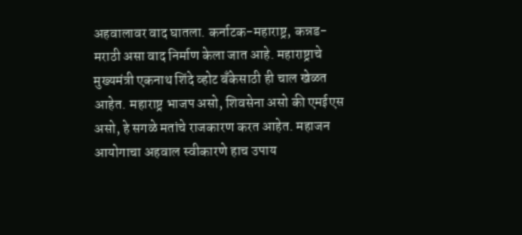अहवालावर वाद घातला. कर्नाटक-महाराष्ट्र, कन्नड-मराठी असा वाद निर्माण केला जात आहे. महाराष्ट्राचे मुख्यमंत्री एकनाथ शिंदे व्होट बँकेसाठी ही चाल खेळत आहेत. महाराष्ट्र भाजप असो, शिवसेना असो की एमईएस असो, हे सगळे मतांचे राजकारण करत आहेत. महाजन आयोगाचा अहवाल स्वीकारणे हाच उपाय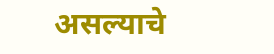असल्याचे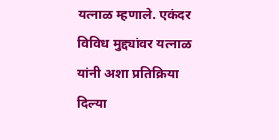यत्नाळ म्हणाले. एकंदर विविध मुद्द्यांवर यत्नाळ यांनी अशा प्रतिक्रिया दिल्या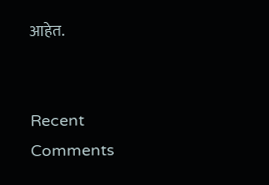आहेत.


Recent Comments